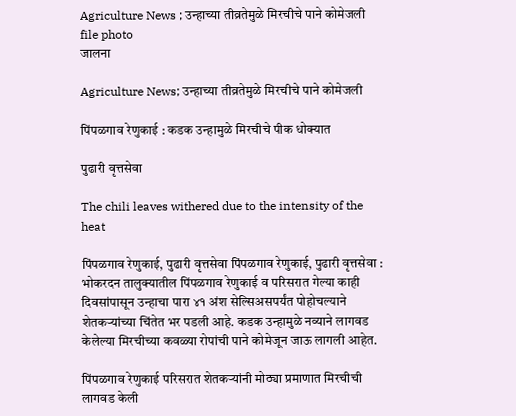Agriculture News ; उन्हाच्या तीव्रतेमुळे मिरचीचे पाने कोमेजली file photo
जालना

Agriculture News; उन्हाच्या तीव्रतेमुळे मिरचीचे पाने कोमेजली

पिंपळगाव रेणुकाई : कडक उन्हामुळे मिरचीचे पीक धोक्यात

पुढारी वृत्तसेवा

The chili leaves withered due to the intensity of the heat

पिंपळगाव रेणुकाई, पुढारी वृत्तसेवा पिंपळगाव रेणुकाई, पुढारी वृत्तसेवा : भोकरदन तालुक्यातील पिंपळगाव रेणुकाई व परिसरात गेल्या काही दिवसांपासून उन्हाचा पारा ४१ अंश सेल्सिअसपर्यंत पोहोचल्याने शेतकऱ्यांच्या चिंतेत भर पडली आहे. कडक उन्हामुळे नव्याने लागवड केलेल्या मिरचीच्या कवळ्या रोपांची पाने कोमेजून जाऊ लागली आहेत.

पिंपळगाव रेणुकाई परिसरात शेतकऱ्यांनी मोठ्या प्रमाणात मिरचीची लागवड केली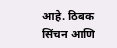आहे. ठिबक सिंचन आणि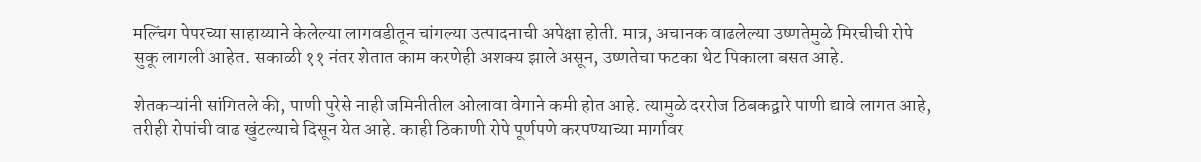मल्चिंग पेपरच्या साहाय्याने केलेल्या लागवडीतून चांगल्या उत्पादनाची अपेक्षा होती. मात्र, अचानक वाढलेल्या उष्णतेमुळे मिरचीची रोपे सुकू लागली आहेत. सकाळी ११ नंतर शेतात काम करणेही अशक्य झाले असून, उष्णतेचा फटका थेट पिकाला बसत आहे.

शेतकऱ्यांनी सांगितले की, पाणी पुरेसे नाही जमिनीतील ओलावा वेगाने कमी होत आहे. त्यामुळे दररोज ठिबकद्वारे पाणी द्यावे लागत आहे, तरीही रोपांची वाढ खुंटल्याचे दिसून येत आहे. काही ठिकाणी रोपे पूर्णपणे करपण्याच्या मार्गावर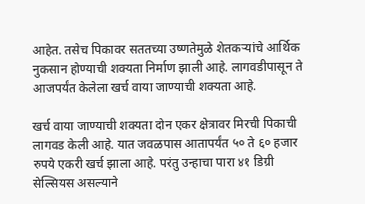आहेत. तसेच पिकावर सततच्या उष्णतेमुळे शेतकऱ्यांचे आर्थिक नुकसान होण्याची शक्यता निर्माण झाली आहे. लागवडीपासून ते आजपर्यंत केलेला खर्च वाया जाण्याची शक्यता आहे.

खर्च वाया जाण्याची शक्यता दोन एकर क्षेत्रावर मिरची पिकाची लागवड केली आहे. यात जवळपास आतापर्यंत ५० ते ६० हजार रुपये एकरी खर्च झाला आहे. परंतु उन्हाचा पारा ४१ डिग्री सेल्सियस असल्याने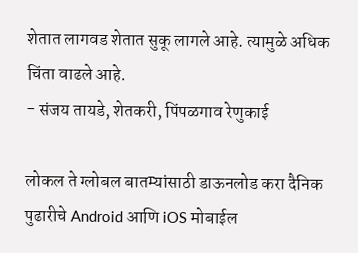शेतात लागवड शेतात सुकू लागले आहे. त्यामुळे अधिक चिंता वाढले आहे.
- संजय तायडे, शेतकरी, पिंपळगाव रेणुकाई

लोकल ते ग्लोबल बातम्यांसाठी डाऊनलोड करा दैनिक पुढारीचे Android आणि iOS मोबाईल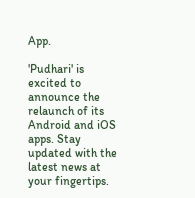App.

'Pudhari' is excited to announce the relaunch of its Android and iOS apps. Stay updated with the latest news at your fingertips.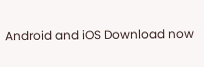Android and iOS Download now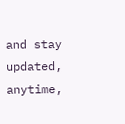and stay updated, anytime,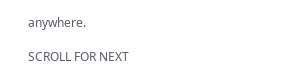anywhere.

SCROLL FOR NEXT